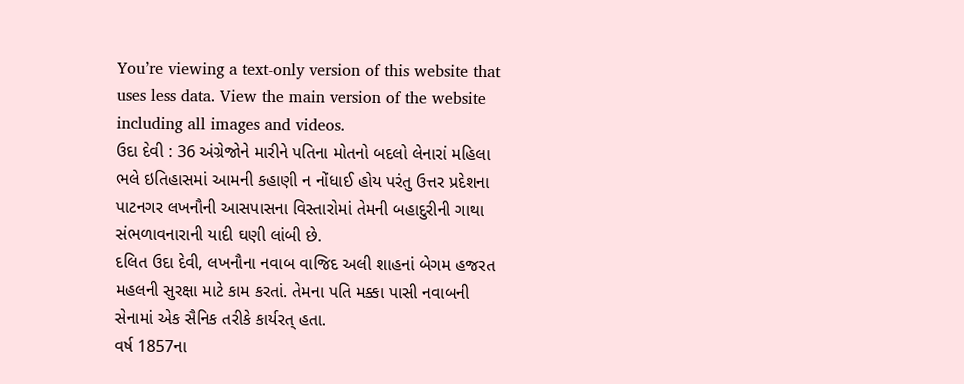You’re viewing a text-only version of this website that uses less data. View the main version of the website including all images and videos.
ઉદા દેવી : 36 અંગ્રેજોને મારીને પતિના મોતનો બદલો લેનારાં મહિલા
ભલે ઇતિહાસમાં આમની કહાણી ન નોંધાઈ હોય પરંતુ ઉત્તર પ્રદેશના પાટનગર લખનૌની આસપાસના વિસ્તારોમાં તેમની બહાદુરીની ગાથા સંભળાવનારાની યાદી ઘણી લાંબી છે.
દલિત ઉદા દેવી, લખનૌના નવાબ વાજિદ અલી શાહનાં બેગમ હજરત મહલની સુરક્ષા માટે કામ કરતાં. તેમના પતિ મક્કા પાસી નવાબની સેનામાં એક સૈનિક તરીકે કાર્યરત્ હતા.
વર્ષ 1857ના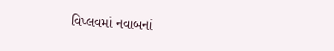વિપ્લવમાં નવાબનાં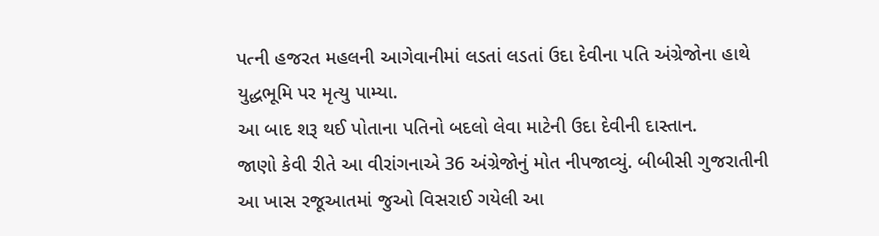પત્ની હજરત મહલની આગેવાનીમાં લડતાં લડતાં ઉદા દેવીના પતિ અંગ્રેજોના હાથે યુદ્ધભૂમિ પર મૃત્યુ પામ્યા.
આ બાદ શરૂ થઈ પોતાના પતિનો બદલો લેવા માટેની ઉદા દેવીની દાસ્તાન.
જાણો કેવી રીતે આ વીરાંગનાએ 36 અંગ્રેજોનું મોત નીપજાવ્યું. બીબીસી ગુજરાતીની આ ખાસ રજૂઆતમાં જુઓ વિસરાઈ ગયેલી આ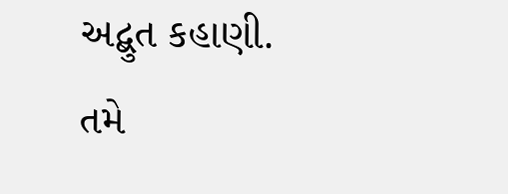અદ્બુત કહાણી.
તમે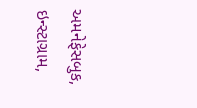અમનેફેસબુક, ઇન્સ્ટાગ્રામ,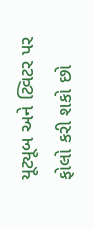યૂટ્યૂબ અને ટ્વિટર પર ફોલો કરી શકો છો